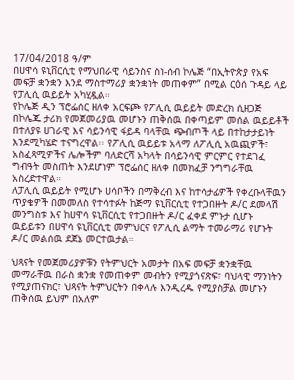17/04/2018 ዓ/ም
በሀዋሳ ዩኒቨርሲቲ የማህበራዊ ሳይንስና ስነ-ሰብ ኮሌጅ “በኢትዮጵያ የአፍ መፍቻ ቋንቋን እንደ ማስተማሪያ ቋንቋነት መጠቀም” በሚል ርዕሰ ጉዳይ ላይ የፓሊሲ ዉይይት አካሂዷል።
የኮሌጅ ዲን ፕሮፌሰር ዘለቀ አርፍጮ የፖሊሲ ዉይይት መድረክ ሲዘጋጅ በኮሌጁ ታሪክ የመጀመሪያዉ መሆኑን ጠቅሰዉ በቀጣይም መሰል ዉይይቶች በተለያዩ ሀገራዊ እና ሳይንሳዊ ፋይዳ ባላቸዉ ጭብጦች ላይ በተከታታይነት እንደሚካሄድ ተናግረዋል፡፡ የፖሊሲ ዉይይቱ አላማ ለፖሊሲ አዉጪዎች፣ አስፈጻሚዎችና ሌሎችም ባለድርሻ አካላት በሳይንሳዊ ምርምር የተደገፈ ግብዓት መስጠት እንደሆነም ፕሮፌሰር ዘለቀ በመክፈቻ ንግግራቸዉ አስረድተዋል።
ለፓሊሲ ዉይይት የሚሆኑ ሀሳቦችን በማቅረብ እና ከተሳታፊዎች የቀረቡላቸዉን ጥያቄዎች በመመለስ የተሳተፉት ከጅማ ዩኒቨርሲቲ የተጋበዙት ዶ/ር ደመላሽ መንግስቱ እና ከሀዋሳ ዩኒቨርሲቲ የተጋበዙት ዶ/ር ፈቀደ ምኑታ ሲሆኑ ዉይይቱን በሀዋሳ ዩኒቨርሲቲ መምህርና የፖሊሲ ልማት ተመራማሪ የሆኑት ዶ/ር መልሰዉ ደጀኔ መርተዉታል።

ህጻናት የመጀመሪያዎቹን የትምህርት አመታት በአፍ መፍቻ ቋንቋቸዉ መማራቸዉ በራስ ቋንቋ የመጠቀም መብትን የሚያጎናጽፍ፣ ባህላዊ ማንነትን የሚያጠናክር፣ ህጻናት ትምህርትን በቀላሉ እንዲረዱ የሚያስቻል መሆኑን ጠቅሰዉ ይህም በአለም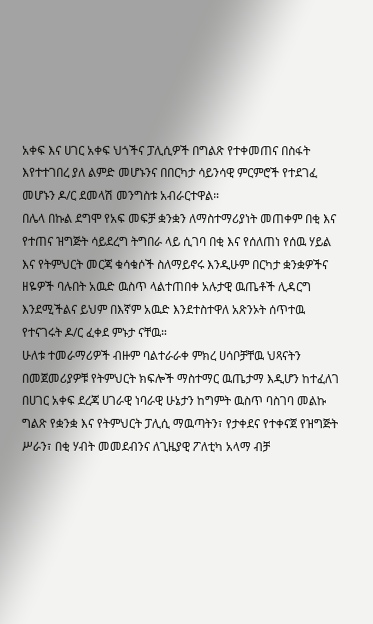አቀፍ እና ሀገር አቀፍ ህጎችና ፓሊሲዎች በግልጽ የተቀመጠና በስፋት እየተተገበረ ያለ ልምድ መሆኑንና በበርካታ ሳይንሳዊ ምርምሮች የተደገፈ መሆኑን ዶ/ር ደመላሽ መንግስቱ አብራርተዋል።
በሌላ በኩል ደግሞ የአፍ መፍቻ ቋንቋን ለማስተማሪያነት መጠቀም በቂ እና የተጠና ዝግጅት ሳይደረግ ትግበራ ላይ ሲገባ በቂ እና የሰለጠነ የሰዉ ሃይል እና የትምህርት መርጃ ቁሳቁሶች ስለማይኖሩ እንዲሁም በርካታ ቋንቋዎችና ዘዬዎች ባሉበት አዉድ ዉስጥ ላልተጠበቀ አሉታዊ ዉጤቶች ሊዳርግ እንደሚችልና ይህም በእኛም አዉድ እንደተስተዋለ አጽንኦት ሰጥተዉ የተናገሩት ዶ/ር ፈቀደ ምኑታ ናቸዉ።
ሁለቱ ተመራማሪዎች ብዙም ባልተራራቀ ምክረ ሀሳቦቻቸዉ ህጻናትን በመጀመሪያዎቹ የትምህርት ክፍሎች ማስተማር ዉጤታማ እዲሆን ከተፈለገ በሀገር አቀፍ ደረጃ ሀገራዊ ነባራዊ ሁኔታን ከግምት ዉስጥ ባስገባ መልኩ ግልጽ የቋንቋ እና የትምህርት ፓሊሲ ማዉጣትን፣ የታቀደና የተቀናጀ የዝግጅት ሥራን፣ በቂ ሃብት መመደብንና ለጊዜያዊ ፖለቲካ አላማ ብቻ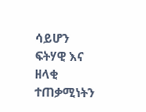ሳይሆን ፍትሃዊ እና ዘላቂ ተጠቃሚነትን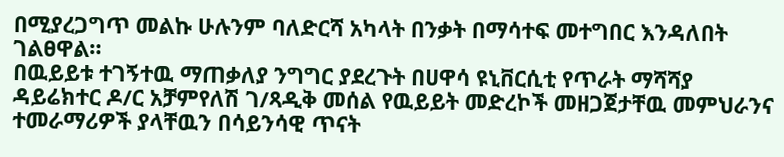በሚያረጋግጥ መልኩ ሁሉንም ባለድርሻ አካላት በንቃት በማሳተፍ መተግበር እንዳለበት ገልፀዋል።
በዉይይቱ ተገኝተዉ ማጠቃለያ ንግግር ያደረጉት በሀዋሳ ዩኒቨርሲቲ የጥራት ማሻሻያ ዳይሬክተር ዶ/ር አቻምየለሽ ገ/ጻዲቅ መሰል የዉይይት መድረኮች መዘጋጀታቸዉ መምህራንና ተመራማሪዎች ያላቸዉን በሳይንሳዊ ጥናት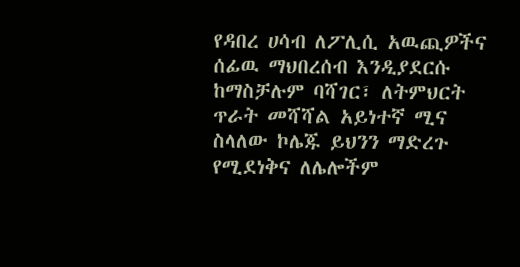የዳበረ ሀሳብ ለፖሊሲ አዉጪዎችና ሰፊዉ ማህበረሰብ እንዲያደርሱ ከማስቻሉም ባሻገር፣ ለትምህርት ጥራት መሻሻል አይነተኛ ሚና ስላለው ኮሌጁ ይህንን ማድረጉ የሚደነቅና ለሌሎችም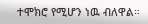ተሞክሮ የሚሆን ነዉ ብለዋል።